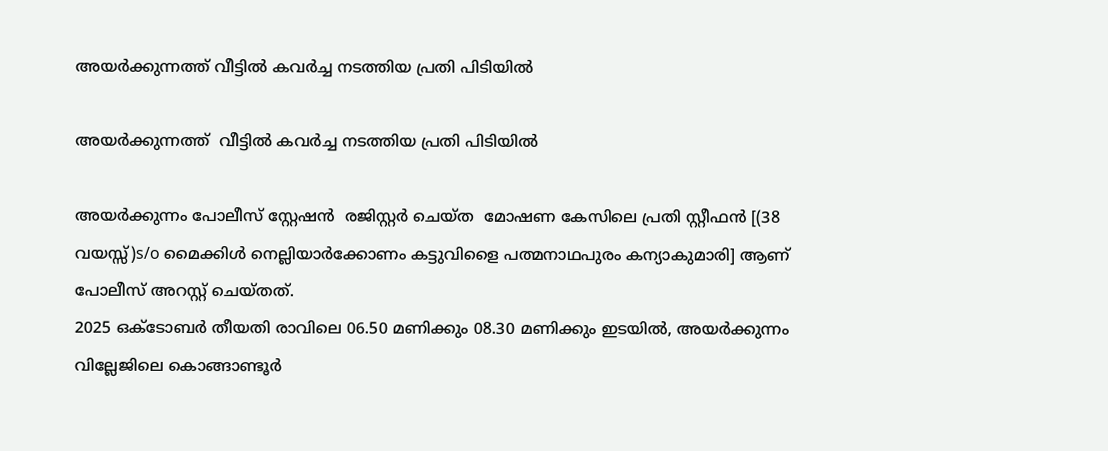അയർക്കുന്നത്ത് വീട്ടിൽ കവർച്ച നടത്തിയ പ്രതി പിടിയിൽ

അയർക്കുന്നത്ത്  വീട്ടിൽ കവർച്ച നടത്തിയ പ്രതി പിടിയിൽ

അയർക്കുന്നം പോലീസ് സ്റ്റേഷൻ  രജിസ്റ്റർ ചെയ്ത  മോഷണ കേസിലെ പ്രതി സ്റ്റീഫൻ [(38 വയസ്സ്)s/o മൈക്കിൾ നെല്ലിയാർക്കോണം കട്ടുവിളൈ പത്മനാഥപുരം കന്യാകുമാരി] ആണ്  പോലീസ് അറസ്റ്റ് ചെയ്തത്.
2025 ഒക്ടോബർ തീയതി രാവിലെ 06.50 മണിക്കും 08.30 മണിക്കും ഇടയിൽ, അയർക്കുന്നം വില്ലേജിലെ കൊങ്ങാണ്ടൂർ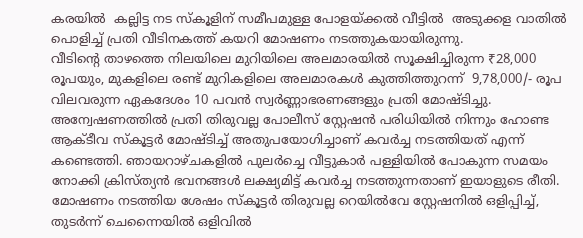കരയിൽ  കല്ലിട്ട നട സ്കൂളിന് സമീപമുള്ള പോളയ്ക്കൽ വീട്ടിൽ  അടുക്കള വാതിൽ പൊളിച്ച് പ്രതി വീടിനകത്ത് കയറി മോഷണം നടത്തുകയായിരുന്നു.
വീടിന്റെ താഴത്തെ നിലയിലെ മുറിയിലെ അലമാരയിൽ സൂക്ഷിച്ചിരുന്ന ₹28,000 രൂപയും, മുകളിലെ രണ്ട് മുറികളിലെ അലമാരകൾ കുത്തിത്തുറന്ന്  9,78,000/- രൂപ വിലവരുന്ന ഏകദേശം 10 പവൻ സ്വർണ്ണാഭരണങ്ങളും പ്രതി മോഷ്ടിച്ചു.
അന്വേഷണത്തിൽ പ്രതി തിരുവല്ല പോലീസ് സ്റ്റേഷൻ പരിധിയിൽ നിന്നും ഹോണ്ട ആക്ടീവ സ്കൂട്ടർ മോഷ്ടിച്ച് അതുപയോഗിച്ചാണ് കവർച്ച നടത്തിയത് എന്ന് കണ്ടെത്തി. ഞായറാഴ്ചകളിൽ പുലർച്ചെ വീട്ടുകാർ പള്ളിയിൽ പോകുന്ന സമയം നോക്കി ക്രിസ്ത്യൻ ഭവനങ്ങൾ ലക്ഷ്യമിട്ട് കവർച്ച നടത്തുന്നതാണ് ഇയാളുടെ രീതി.
മോഷണം നടത്തിയ ശേഷം സ്കൂട്ടർ തിരുവല്ല റെയിൽവേ സ്റ്റേഷനിൽ ഒളിപ്പിച്ച്, തുടർന്ന് ചെന്നൈയിൽ ഒളിവിൽ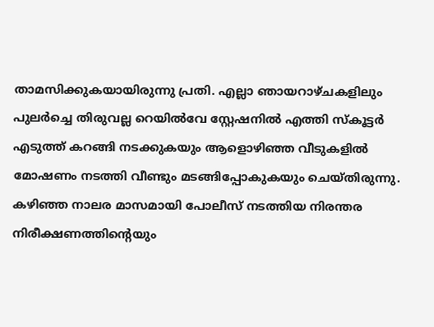താമസിക്കുകയായിരുന്നു പ്രതി. എല്ലാ ഞായറാഴ്ചകളിലും പുലർച്ചെ തിരുവല്ല റെയിൽവേ സ്റ്റേഷനിൽ എത്തി സ്കൂട്ടർ എടുത്ത് കറങ്ങി നടക്കുകയും ആളൊഴിഞ്ഞ വീടുകളിൽ മോഷണം നടത്തി വീണ്ടും മടങ്ങിപ്പോകുകയും ചെയ്തിരുന്നു.
കഴിഞ്ഞ നാലര മാസമായി പോലീസ് നടത്തിയ നിരന്തര നിരീക്ഷണത്തിന്റെയും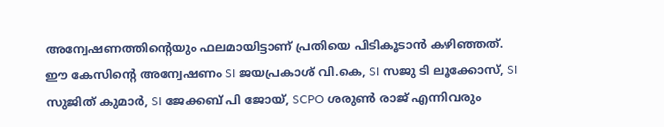അന്വേഷണത്തിന്റെയും ഫലമായിട്ടാണ് പ്രതിയെ പിടികൂടാൻ കഴിഞ്ഞത്.
ഈ കേസിന്റെ അന്വേഷണം SI ജയപ്രകാശ് വി.കെ, SI സജു ടി ലൂക്കോസ്, SI സുജിത് കുമാർ, SI ജേക്കബ് പി ജോയ്, SCPO ശരുണ്‍ രാജ് എന്നിവരും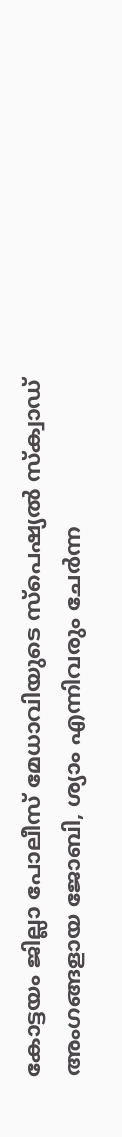കോട്ടയം ജില്ലാ പോലീസ് മേധാവിയുടെ സ്പെഷ്യൽ സ്ക്വാഡ് അംഗങ്ങളായ ജോബി, ശ്യാം എന്നിവരും ചേർന്ന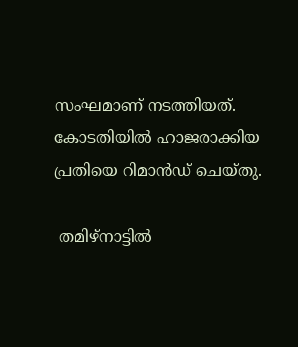സംഘമാണ് നടത്തിയത്. കോടതിയിൽ ഹാജരാക്കിയ പ്രതിയെ റിമാൻഡ് ചെയ്തു.

 തമിഴ്നാട്ടിൽ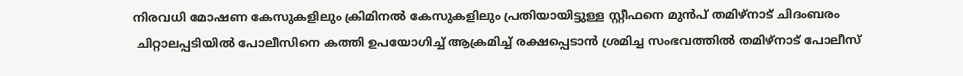നിരവധി മോഷണ കേസുകളിലും ക്രിമിനൽ കേസുകളിലും പ്രതിയായിട്ടുള്ള സ്റ്റീഫനെ മുൻപ് തമിഴ്നാട് ചിദംബരം
 ചിറ്റാലപ്പടിയിൽ പോലീസിനെ കത്തി ഉപയോഗിച്ച് ആക്രമിച്ച് രക്ഷപ്പെടാൻ ശ്രമിച്ച സംഭവത്തിൽ തമിഴ്നാട് പോലീസ്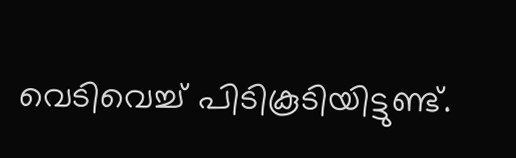വെടിവെച്ച് പിടികൂടിയിട്ടുണ്ട്.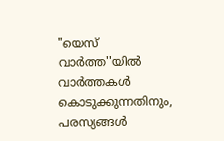"യെസ് വാർത്ത''യിൽ
വാർത്തകൾ കൊടുക്കുന്നതിനും,
പരസ്യങ്ങൾ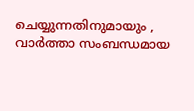ചെയ്യുന്നതിനുമായും ,
വാർത്താ സംബന്ധമായ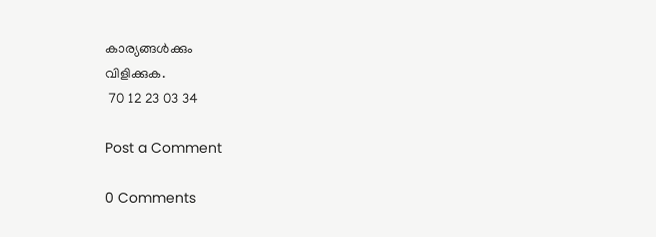കാര്യങ്ങൾക്കും
വിളിക്കുക.
 70 12 23 03 34

Post a Comment

0 Comments